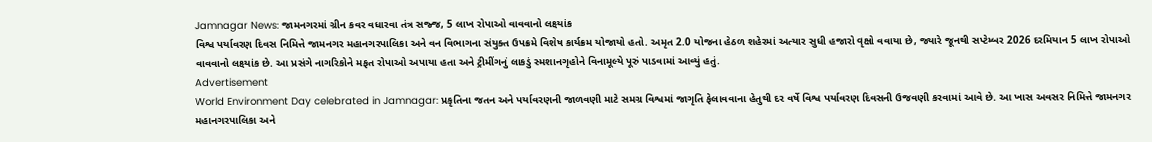Jamnagar News: જામનગરમાં ગ્રીન કવર વધારવા તંત્ર સજ્જ, 5 લાખ રોપાઓ વાવવાનો લક્ષ્યાંક
વિશ્વ પર્યાવરણ દિવસ નિમિત્તે જામનગર મહાનગરપાલિકા અને વન વિભાગના સંયુક્ત ઉપક્રમે વિશેષ કાર્યક્રમ યોજાયો હતો. અમૃત 2.0 યોજના હેઠળ શહેરમાં અત્યાર સુધી હજારો વૃક્ષો વવાયા છે, જ્યારે જૂનથી સપ્ટેમ્બર 2026 દરમિયાન 5 લાખ રોપાઓ વાવવાનો લક્ષ્યાંક છે. આ પ્રસંગે નાગરિકોને મફત રોપાઓ અપાયા હતા અને ટ્રીમીંગનું લાકડું સ્મશાનગૃહોને વિનામૂલ્યે પૂરું પાડવામાં આવ્યું હતું.
Advertisement
World Environment Day celebrated in Jamnagar: પ્રકૃતિના જતન અને પર્યાવરણની જાળવણી માટે સમગ્ર વિશ્વમાં જાગૃતિ ફેલાવવાના હેતુથી દર વર્ષે વિશ્વ પર્યાવરણ દિવસની ઉજવણી કરવામાં આવે છે. આ ખાસ અવસર નિમિત્તે જામનગર મહાનગરપાલિકા અને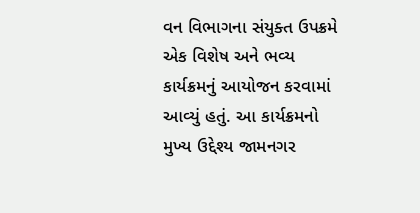વન વિભાગના સંયુક્ત ઉપક્રમે એક વિશેષ અને ભવ્ય કાર્યક્રમનું આયોજન કરવામાં આવ્યું હતું. આ કાર્યક્રમનો મુખ્ય ઉદ્દેશ્ય જામનગર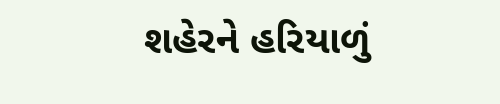શહેરને હરિયાળું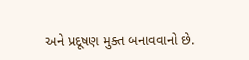અને પ્રદૂષણ મુક્ત બનાવવાનો છે.